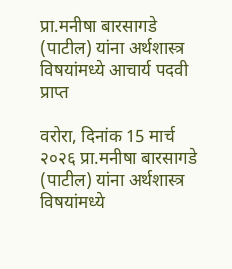प्रा.मनीषा बारसागडे (पाटील) यांना अर्थशास्त्र विषयांमध्ये आचार्य पदवी प्राप्त

वरोरा, दिनांक 15 मार्च २०२६ प्रा.मनीषा बारसागडे (पाटील) यांना अर्थशास्त्र विषयांमध्ये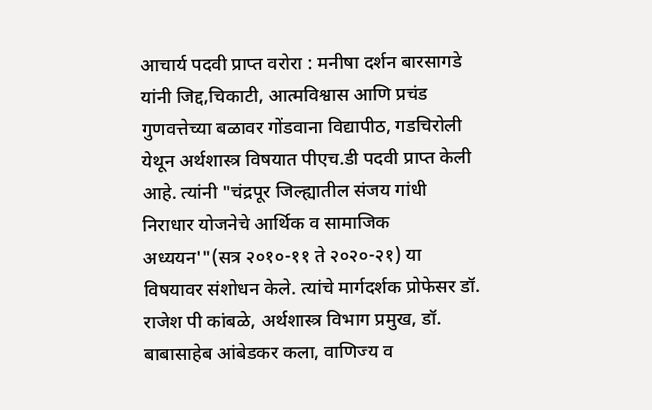आचार्य पदवी प्राप्त वरोरा : मनीषा दर्शन बारसागडे यांनी जिद्द,चिकाटी, आत्मविश्वास आणि प्रचंड गुणवत्तेच्या बळावर गोंडवाना विद्यापीठ, गडचिरोली येथून अर्थशास्त्र विषयात पीएच.डी पदवी प्राप्त केली आहे. त्यांनी "चंद्रपूर जिल्ह्यातील संजय गांधी निराधार योजनेचे आर्थिक व सामाजिक अध्ययन'"(सत्र २०१०-११ ते २०२०-२१) या विषयावर संशोधन केले. त्यांचे मार्गदर्शक प्रोफेसर डॉ. राजेश पी कांबळे, अर्थशास्त्र विभाग प्रमुख, डॉ. बाबासाहेब आंबेडकर कला, वाणिज्य व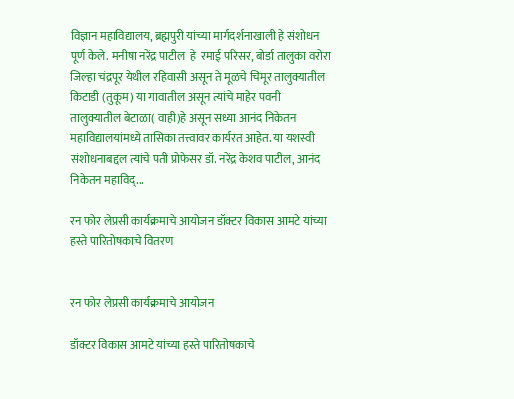विज्ञान महाविद्यालय, ब्रह्मपुरी यांच्या मार्गदर्शनाखाली हे संशोधन पूर्ण केले. मनीषा नरेंद्र पाटील  हे  रमाई परिसर, बोर्डा तालुका वरोरा जिल्हा चंद्रपूर येथील रहिवासी असून ते मूळचे चिमूर तालुक्यातील किटाडी (तुकूम) या गावातील असून त्यांचे माहेर पवनी तालुक्यातील बेटाळा( वाही)हे असून सध्या आनंद निकेतन महाविद्यालयांमध्ये तासिका तत्त्वावर कार्यरत आहेत. या यशस्वी संशोधनाबद्दल त्यांचे पती प्रोफेसर डॉ. नरेंद्र केशव पाटील, आनंद निकेतन महाविद्...

रन फोर लेप्रसी कार्यक्रमाचे आयोजन डॉक्टर विकास आमटे यांच्या हस्ते पारितोषकाचे वितरण


रन फोर लेप्रसी कार्यक्रमाचे आयोजन

डॉक्टर विकास आमटे यांच्या हस्ते पारितोषकाचे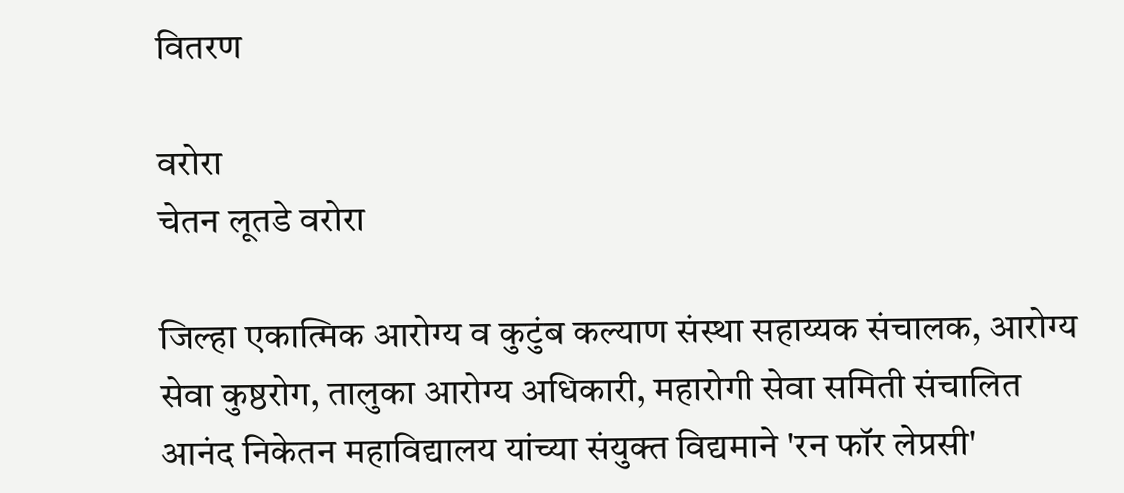वितरण

वरोरा
चेतन लूतडे वरोरा

जिल्हा एकात्मिक आरोग्य व कुटुंब कल्याण संस्था सहाय्यक संचालक, आरोग्य सेवा कुष्ठरोग, तालुका आरोग्य अधिकारी, महारोगी सेवा समिती संचालित आनंद निकेतन महाविद्यालय यांच्या संयुक्त विद्यमाने 'रन फॉर लेप्रसी'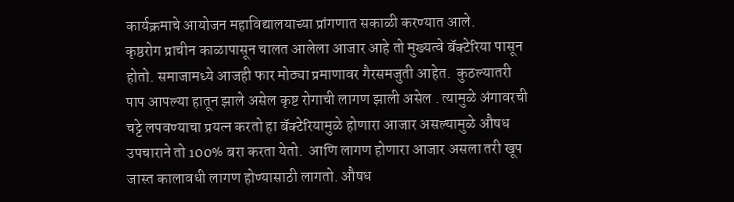कार्यक्रमाचे आयोजन महाविद्यालयाच्या प्रांगणात सकाळी करण्यात आले.
कृष्ठरोग प्राचीन काळापासून चालत आलेला आजार आहे तो मुख्यत्वे बॅक्टेरिया पासून होतो. समाजामध्ये आजही फार मोठ्या प्रमाणावर गैरसमजुती आहेत.  कुठल्यातरी पाप आपल्या हातून झाले असेल कृष्ट रोगाची लागण झाली असेल . त्यामुळे अंगावरची चट्टे लपवण्याचा प्रयत्न करतो हा बॅक्टेरियामुळे होणारा आजार असल्यामुळे औषध उपचाराने तो 100% बरा करता येतो.  आणि लागण होणारा आजार असला तरी खूप जास्त कालावधी लागण होण्यासाठी लागतो. औषध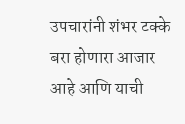उपचारांनी शंभर टक्के बरा होणारा आजार आहे आणि याची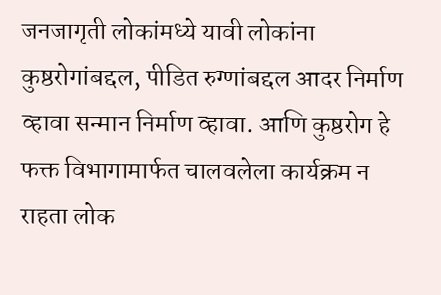जनजागृती लोकांमध्ये यावी लोकांना कुष्ठरोगांबद्दल, पीडित रुग्णांबद्दल आदर निर्माण व्हावा सन्मान निर्माण व्हावा. आणि कुष्ठरोग हे फक्त विभागामार्फत चालवलेला कार्यक्रम न राहता लोक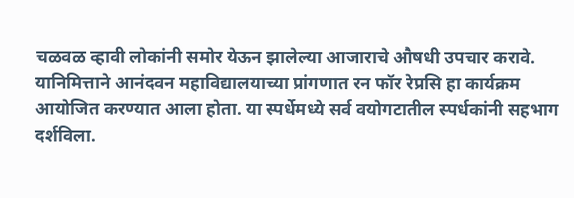चळवळ व्हावी लोकांनी समोर येऊन झालेल्या आजाराचे औषधी उपचार करावे. यानिमित्ताने आनंदवन महाविद्यालयाच्या प्रांगणात रन फॉर रेप्रसि हा कार्यक्रम आयोजित करण्यात आला होता. या स्पर्धेमध्ये सर्व वयोगटातील स्पर्धकांनी सहभाग दर्शविला.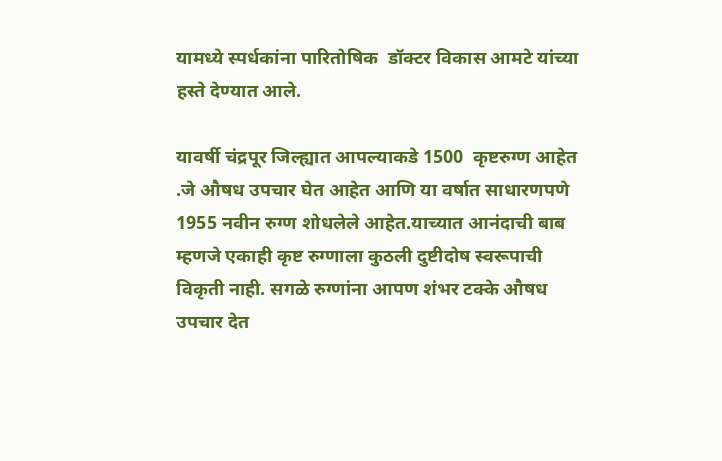यामध्ये स्पर्धकांना पारितोषिक  डॉक्टर विकास आमटे यांच्या हस्ते देण्यात आले.

यावर्षी चंद्रपूर जिल्ह्यात आपल्याकडे 1500  कृष्टरुग्ण आहेत .जे औषध उपचार घेत आहेत आणि या वर्षात साधारणपणे 1955 नवीन रुग्ण शोधलेले आहेत.याच्यात आनंदाची बाब म्हणजे एकाही कृष्ट रुग्णाला कुठली दुष्टीदोष स्वरूपाची विकृती नाही. सगळे रुग्णांना आपण शंभर टक्के औषध उपचार देत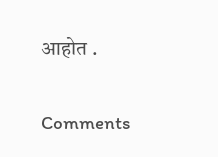आहोत .

Comments